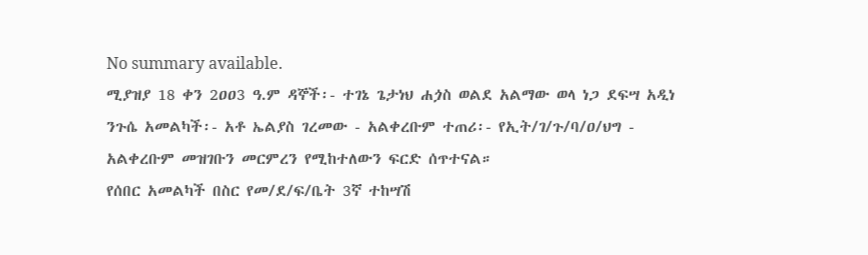No summary available.
ሚያዝያ 18 ቀን 2ዐዐ3 ዓ.ም ዳኞች፡- ተገኔ ጌታነህ ሐጏስ ወልደ አልማው ወላ ነጋ ደፍሣ አዲነ ንጉሴ አመልካች፡- አቶ ኤልያስ ገረመው - አልቀረቡም ተጠሪ፡- የኢት/ገ/ጉ/ባ/ዐ/ህግ - አልቀረቡም መዝገቡን መርምረን የሚከተለውን ፍርድ ሰጥተናል።
የሰበር አመልካች በስር የመ/ደ/ፍ/ቤት 3ኛ ተከሣሽ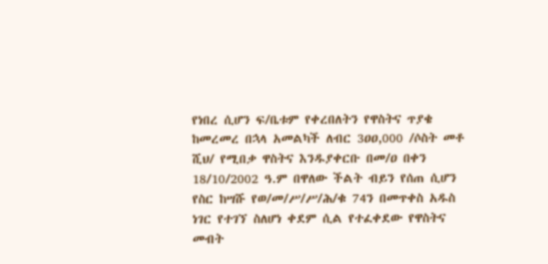የነበረ ሲሆን ፍ/ቤቱም የቀረበለትን የዋስትና ጥያቄ ከመረመረ በኋላ አመልካች ለብር 3ዐዐ,000 /ሶስት መቶ ሺህ/ የሚበቃ ዋስትና እንዱያቀርቡ በመ/ዐ በቀን 18/10/2002 ዓ.ም በዋለው ችልት ብይን የሰጠ ሲሆን የስር ከሣሹ የወ/መ/ሥ/ሥ/ሕ/ቁ 74ን በመጥቀስ አዱስ ነገር የተገኘ ስለሆነ ቀደም ሲል የተፈቀደው የዋስትና መብት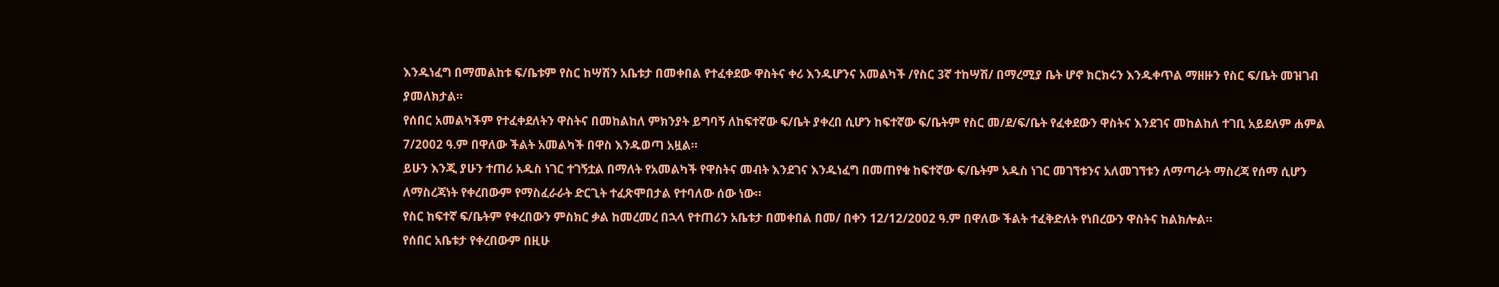እንዱነፈግ በማመልከቱ ፍ/ቤቱም የስር ከሣሽን አቤቱታ በመቀበል የተፈቀደው ዋስትና ቀሪ እንዱሆንና አመልካች /የስር 3ኛ ተከሣሽ/ በማረሚያ ቤት ሆኖ ክርክሩን እንዱቀጥል ማዘዙን የስር ፍ/ቤት መዝገብ ያመለክታል።
የሰበር አመልካችም የተፈቀደለትን ዋስትና በመከልከለ ምክንያት ይግባኝ ለከፍተኛው ፍ/ቤት ያቀረበ ሲሆን ከፍተኛው ፍ/ቤትም የስር መ/ደ/ፍ/ቤት የፈቀደውን ዋስትና እንደገና መከልከለ ተገቢ አይደለም ሐምል 7/2002 ዓ.ም በዋለው ችልት አመልካች በዋስ እንዱወጣ አዟል።
ይሁን እንጂ ያሁን ተጠሪ አዱስ ነገር ተገኝቷል በማለት የአመልካች የዋስትና መብት እንደገና እንዱነፈግ በመጠየቁ ከፍተኛው ፍ/ቤትም አዱስ ነገር መገኘቱንና አለመገኘቱን ለማጣራት ማስረጃ የሰማ ሲሆን ለማስረጃነት የቀረበውም የማስፈራራት ድርጊት ተፈጽሞበታል የተባለው ሰው ነው።
የስር ከፍተኛ ፍ/ቤትም የቀረበውን ምስክር ቃል ከመረመረ በኋላ የተጠሪን አቤቱታ በመቀበል በመ/ በቀን 12/12/2002 ዓ.ም በዋለው ችልት ተፈቅድለት የነበረውን ዋስትና ከልክሎል።
የሰበር አቤቱታ የቀረበውም በዚሁ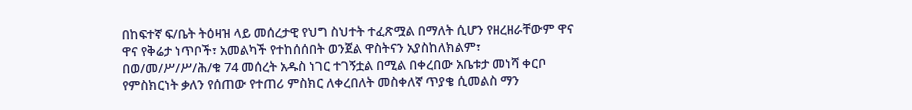በከፍተኛ ፍ/ቤት ትዕዛዝ ላይ መሰረታዊ የህግ ስህተት ተፈጽሟል በማለት ሲሆን የዘረዘራቸውም ዋና ዋና የቅሬታ ነጥቦች፣ አመልካች የተከሰሰበት ወንጀል ዋስትናን አያስከለክልም፣ በወ/መ/ሥ/ሥ/ሕ/ቁ 74 መሰረት አዱስ ነገር ተገኝቷል በሚል በቀረበው አቤቱታ መነሻ ቀርቦ የምስክርነት ቃለን የሰጠው የተጠሪ ምስክር ለቀረበለት መስቀለኛ ጥያቄ ሲመልስ ማን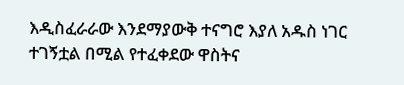እዲስፈራራው እንደማያውቅ ተናግሮ እያለ አዱስ ነገር ተገኝቷል በሚል የተፈቀደው ዋስትና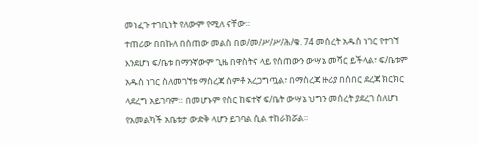መነፈጉ ተገቢነት የለውም የሚለ ናቸው።
ተጠሪው በበኩለ በሰጠው መልስ በወ/መ/ሥ/ሥ/ሕ/ቁ. 74 መሰረት አዱስ ነገር የተገኘ እንደሆነ ፍ/ቤቱ በማንኛውም ጊዜ በዋስትና ላይ የሰጠውን ውሣኔ መሻር ይችላል፣ ፍ/ቤቱም አዱስ ነገር ስለመገኘቱ ማስረጃ ሰምቶ አረጋግጧል፣ በማስረጃ ዙሪያ በሰበር ደረጃ ክርክር ላደረግ አይገባም። በመሆኑም የስር ከፍተኛ ፍ/ቤት ውሣኔ ህግን መሰረት ያደረገ ስለሆነ የአመልካች አቤቱታ ውድቅ ላሆን ይገባል ሲል ተከራክሯል።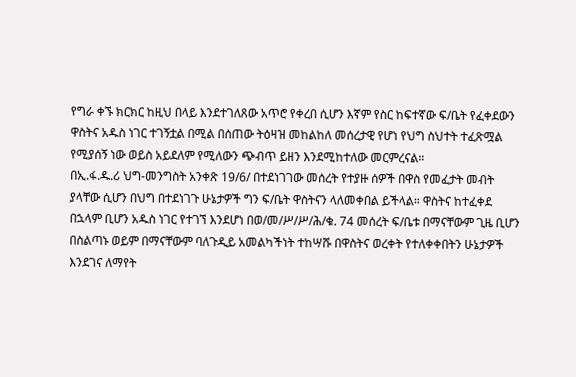የግራ ቀኙ ክርክር ከዚህ በላይ እንደተገለጸው አጥሮ የቀረበ ሲሆን እኛም የስር ከፍተኛው ፍ/ቤት የፈቀደውን ዋስትና አዱስ ነገር ተገኝቷል በሚል በሰጠው ትዕዛዝ መከልከለ መሰረታዊ የሆነ የህግ ስህተት ተፈጽሟል የሚያሰኝ ነው ወይስ አይደለም የሚለውን ጭብጥ ይዘን እንደሚከተለው መርምረናል።
በኢ.ፋ.ዱ.ሪ ህግ-መንግስት አንቀጽ 19/6/ በተደነገገው መሰረት የተያዙ ሰዎች በዋስ የመፈታት መብት ያላቸው ሲሆን በህግ በተደነገጉ ሁኔታዎች ግን ፍ/ቤት ዋስትናን ላለመቀበል ይችላል። ዋስትና ከተፈቀደ በኋላም ቢሆን አዱስ ነገር የተገኘ እንደሆነ በወ/መ/ሥ/ሥ/ሕ/ቁ. 74 መሰረት ፍ/ቤቱ በማናቸውም ጊዜ ቢሆን በስልጣኑ ወይም በማናቸውም ባለጉዲይ አመልካችነት ተከሣሹ በዋስትና ወረቀት የተለቀቀበትን ሁኔታዎች እንደገና ለማየት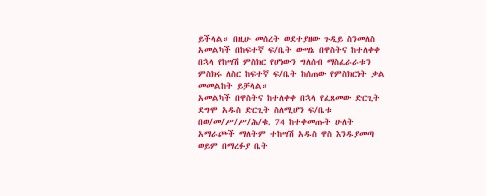ይችላል። በዚሁ መሰረት ወደተያዘው ጉዲይ ስንመለስ አመልካች በከፍተኛ ፍ/ቤት ውሣኔ በዋስትና ከተለቀቀ በኋላ የከሣሽ ምስክር የሆነውን ግለሰብ ማስፈራራቱን ምስክሩ ለስር ከፍተኛ ፍ/ቤት ከሰጠው የምስክርነት ቃል መመልከት ይቻላል።
አመልካች በዋስትና ከተለቀቀ በኋላ የፈጸመው ድርጊት ደግሞ አዱስ ድርጊት ስለሚሆን ፍ/ቤቱ በወ/መ/ሥ/ሥ/ሕ/ቁ. 74 ከተቀመጡት ሁለት አማራጮች ማለትም ተከሣሽ አዱስ ዋስ እንዱያመጣ ወይም በማረፉያ ቤት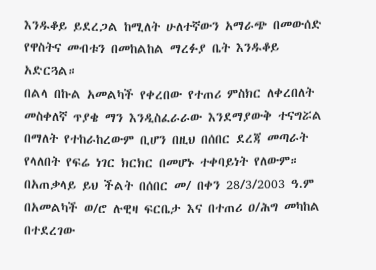እንዱቆይ ይደረጋል ከሚለት ሁለተኛውን አማራጭ በመውሰድ የዋስትና መብቱን በመከልከል ማረፉያ ቤት እንዱቆይ አድርጓል።
በልላ በኩል አመልካች የቀረበው የተጠሪ ምስክር ለቀረበለት መስቀለኛ ጥያቄ ማን እንዲስፈራራው እንደማያውቅ ተናግሯል በማለት የተከራከረውም ቢሆን በዚህ በሰበር ደረጃ መጣራት የላለበት የፍሬ ነገር ክርክር በመሆኑ ተቀባይነት የለውም።
በአጠቃላይ ይህ ችልት በሰበር መ/ በቀን 28/3/2003 ዓ.ም በአመልካች ወ/ሮ ሉዊዛ ፍርቤታ እና በተጠሪ ዐ/ሕግ መካከል በተደረገው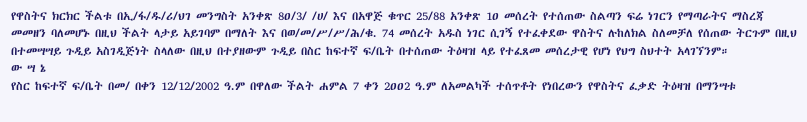የዋስትና ክርክር ችልቱ በኢ/ፋ/ዱ/ሪ/ህገ መንግስት አንቀጽ 8ዐ/3/ /ሀ/ እና በአዋጅ ቁጥር 25/88 አንቀጽ 1ዐ መሰረት የተሰጠው ስልጣን ፍሬ ነገርን የማጣራትና ማስረጃ መመዘን ባለመሆኑ በዚህ ችልት ላታይ አይገባም በማለት እና በወ/መ/ሥ/ሥ/ሕ/ቁ. 74 መሰረት አዱስ ነገር ሲገኝ የተፈቀደው ዋስትና ሉከለክል ስለመቻለ የሰጠው ትርጉም በዚህ በተመሣሣይ ጉዲይ አስገዲጅነት ስላለው በዚህ በተያዘውም ጉዲይ በስር ከፍተኛ ፍ/ቤት በተሰጠው ትዕዛዝ ላይ የተፈጸመ መሰረታዊ የሆነ የህግ ስህተት አላገኘንም።
ው ሣ ኔ
የስር ከፍተኛ ፍ/ቤት በመ/ በቀን 12/12/2002 ዓ.ም በዋለው ችልት ሐምል 7 ቀን 2ዐዐ2 ዓ.ም ለአመልካች ተሰጥቶት የነበረውን የዋስትና ፈቃድ ትዕዛዝ በማንሣቱ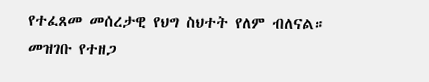የተፈጸመ መሰረታዊ የህግ ስህተት የለም ብለናል።
መዝገቡ የተዘጋ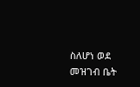ስለሆነ ወደ መዝገብ ቤት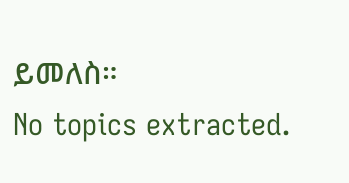ይመለስ።
No topics extracted.